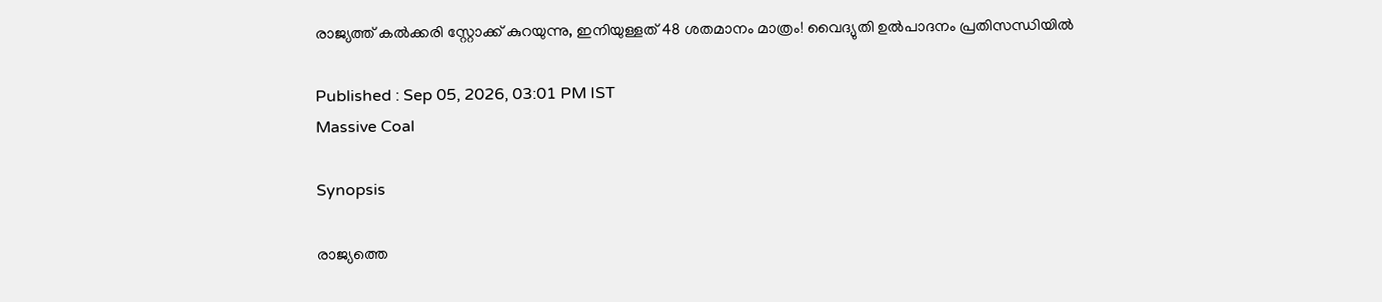രാജ്യത്ത് കൽക്കരി സ്റ്റോക്ക് കുറയുന്നു, ഇനിയുള്ളത് 48 ശതമാനം മാത്രം! വൈദ്യുതി ഉൽപാദനം പ്രതിസന്ധിയിൽ

Published : Sep 05, 2026, 03:01 PM IST
Massive Coal

Synopsis

രാജ്യത്തെ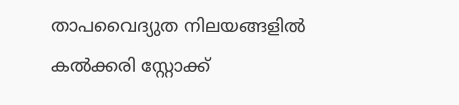താപവൈദ്യുത നിലയങ്ങളിൽ കൽക്കരി സ്റ്റോക്ക്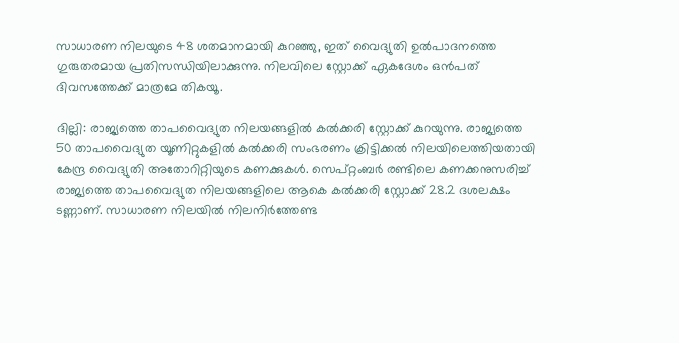സാധാരണ നിലയുടെ 48 ശതമാനമായി കുറഞ്ഞു, ഇത് വൈദ്യുതി ഉൽപാദനത്തെ ഗുരുതരമായ പ്രതിസന്ധിയിലാക്കുന്നു. നിലവിലെ സ്റ്റോക്ക് ഏകദേശം ഒൻപത് ദിവസത്തേക്ക് മാത്രമേ തികയൂ.

ദില്ലി: രാജ്യത്തെ താപവൈദ്യുത നിലയങ്ങളിൽ കൽക്കരി സ്റ്റോക്ക് കുറയുന്നു. രാജ്യത്തെ 50 താപവൈദ്യുത യൂണിറ്റുകളിൽ കൽക്കരി സംഭരണം ക്രിട്ടിക്കൽ നിലയിലെത്തിയതായി കേന്ദ്ര വൈദ്യുതി അതോറിറ്റിയുടെ കണക്കുകൾ. സെപ്റ്റംബർ രണ്ടിലെ കണക്കനുസരിച്ച് രാജ്യത്തെ താപവൈദ്യുത നിലയങ്ങളിലെ ആകെ കൽക്കരി സ്റ്റോക്ക് 28.2 ദശലക്ഷം ടണ്ണാണ്. സാധാരണ നിലയിൽ നിലനിർത്തേണ്ട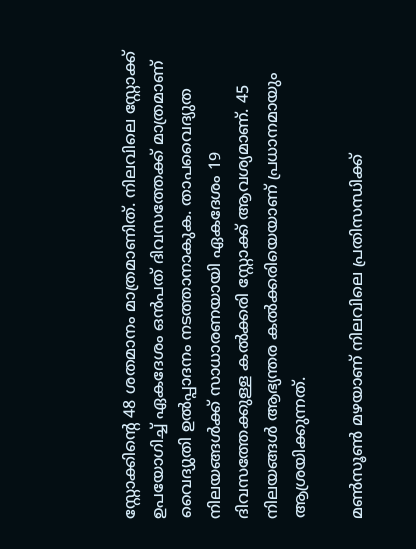സ്റ്റോക്കിന്റെ 48 ശതമാനം മാത്രമാണിത്. നിലവിലെ സ്റ്റോക്ക് ഉപയോഗിച്ച് ഏകദേശം ഒൻപത് ദിവസത്തേക്ക് മാത്രമാണ് വൈദ്യുതി ഉൽപ്പാദനം നടത്താനാകുക. താപവൈദ്യുത നിലയങ്ങൾക്ക് സാധാരണയായി ഏകദേശം 19 ദിവസത്തേക്കുള്ള കൽക്കരി സ്റ്റോക്ക് ആവശ്യമാണ്. 45 നിലയങ്ങൾ ആഭ്യന്തര കൽക്കരിയെയാണ് പ്രധാനമായും ആശ്രയിക്കുന്നത്.

മൺസൂൺ മഴയാണ് നിലവിലെ പ്രതിസന്ധിക്ക്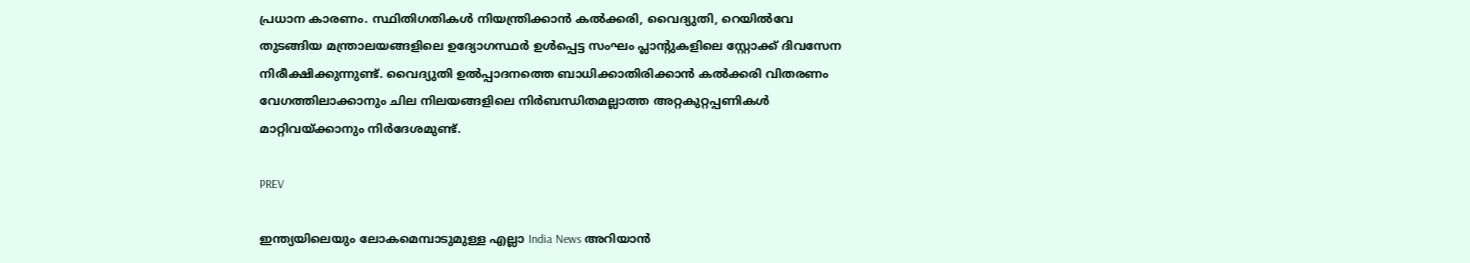പ്രധാന കാരണം. സ്ഥിതിഗതികൾ നിയന്ത്രിക്കാൻ കൽക്കരി, വൈദ്യുതി, റെയിൽവേ തുടങ്ങിയ മന്ത്രാലയങ്ങളിലെ ഉദ്യോഗസ്ഥർ ഉൾപ്പെട്ട സംഘം പ്ലാന്റുകളിലെ സ്റ്റോക്ക് ദിവസേന നിരീക്ഷിക്കുന്നുണ്ട്. വൈദ്യുതി ഉൽപ്പാദനത്തെ ബാധിക്കാതിരിക്കാൻ കൽക്കരി വിതരണം വേഗത്തിലാക്കാനും ചില നിലയങ്ങളിലെ നിർബന്ധിതമല്ലാത്ത അറ്റകുറ്റപ്പണികൾ മാറ്റിവയ്ക്കാനും നിർദേശമുണ്ട്.

PREV

ഇന്ത്യയിലെയും ലോകമെമ്പാടുമുള്ള എല്ലാ India News അറിയാൻ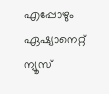എപ്പോഴും ഏഷ്യാനെറ്റ് ന്യൂസ്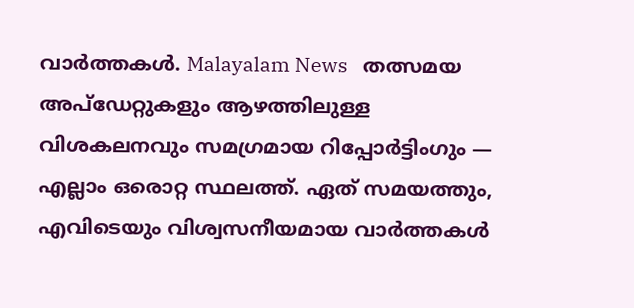വാർത്തകൾ. Malayalam News   തത്സമയ അപ്‌ഡേറ്റുകളും ആഴത്തിലുള്ള വിശകലനവും സമഗ്രമായ റിപ്പോർട്ടിംഗും — എല്ലാം ഒരൊറ്റ സ്ഥലത്ത്. ഏത് സമയത്തും, എവിടെയും വിശ്വസനീയമായ വാർത്തകൾ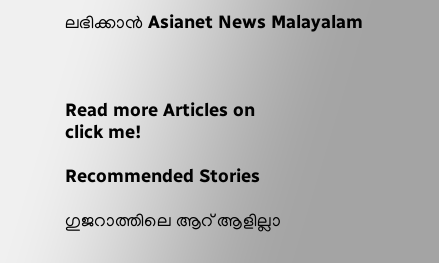ലഭിക്കാൻ Asianet News Malayalam



Read more Articles on
click me!

Recommended Stories

ഗുജറാത്തിലെ ആറ് ആളില്ലാ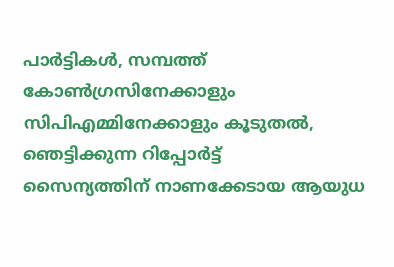പാർട്ടികൾ, സമ്പത്ത് കോൺഗ്രസിനേക്കാളും സിപിഎമ്മിനേക്കാളും കൂടുതൽ, ഞെട്ടിക്കുന്ന റിപ്പോർട്ട്
സൈന്യത്തിന് നാണക്കേടായ ആയുധ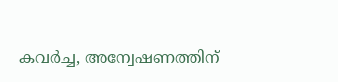കവർച്ച, അന്വേഷണത്തിന്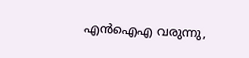എൻഐഎ വരുന്നു,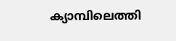ക്യാമ്പിലെത്തി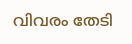വിവരം തേടി